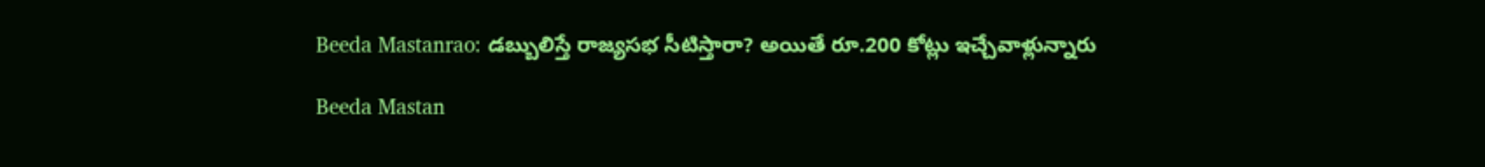Beeda Mastanrao: డబ్బులిస్తే రాజ్యసభ సీటిస్తారా? అయితే రూ.200 కోట్లు ఇచ్చేవాళ్లున్నారు

Beeda Mastan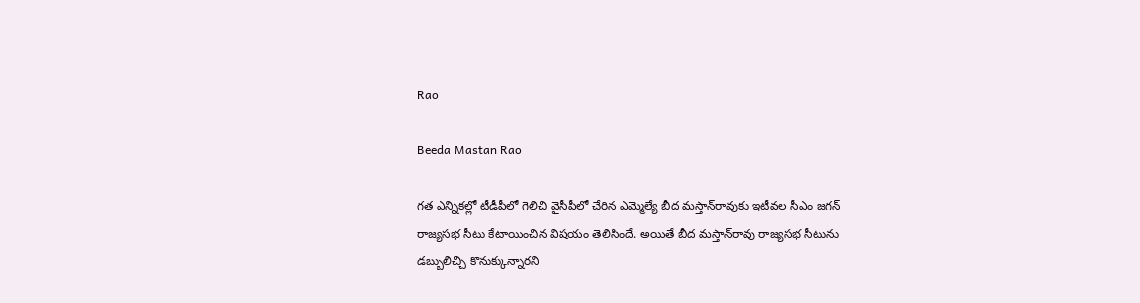Rao

Beeda Mastan Rao

గత ఎన్నికల్లో టీడీపీలో గెలిచి వైసీపీలో చేరిన ఎమ్మెల్యే బీద మస్తాన్‌రావుకు ఇటీవల సీఎం జగన్ రాజ్యసభ సీటు కేటాయించిన విషయం తెలిసిందే. అయితే బీద మస్తాన్‌రావు రాజ్యసభ సీటును డబ్బులిచ్చి కొనుక్కున్నారని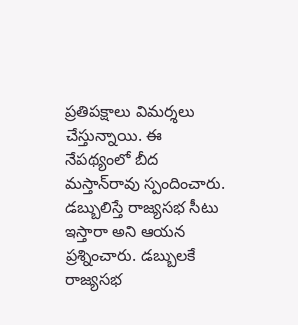ప్రతిపక్షాలు విమర్శలు చేస్తున్నాయి. ఈ నేపథ్యంలో బీద మస్తాన్‌రావు స్పందించారు. డబ్బులిస్తే రాజ్యసభ సీటు ఇస్తారా అని ఆయన ప్రశ్నించారు. డ‌బ్బుల‌కే రాజ్యస‌భ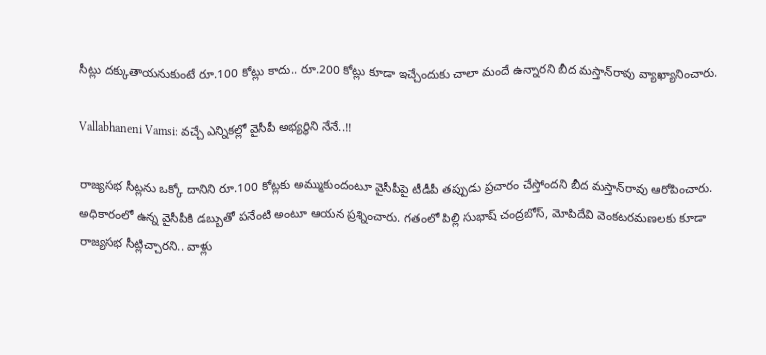సీట్లు ద‌క్కుతాయ‌నుకుంటే రూ.100 కోట్లు కాదు.. రూ.200 కోట్లు కూడా ఇచ్చేందుకు చాలా మందే ఉన్నార‌ని బీద మస్తాన్‌రావు వ్యాఖ్యానించారు.

Vallabhaneni Vamsi: వచ్చే ఎన్నికల్లో వైసీపీ అభ్యర్థిని నేనే..!!

రాజ్యస‌భ సీట్లను ఒక్కో దానిని రూ.100 కోట్లకు అమ్ముకుందంటూ వైసీపీపై టీడీపీ త‌ప్పుడు ప్రచారం చేస్తోంద‌ని బీద మస్తాన్‌రావు ఆరోపించారు. అధికారంలో ఉన్న వైసీపీకి డ‌బ్బుతో ప‌నేంటి అంటూ ఆయ‌న ప్రశ్నించారు. గ‌తంలో పిల్లి సుభాష్ చంద్రబోస్‌, మోపిదేవి వెంక‌ట‌ర‌మ‌ణ‌ల‌కు కూడా రాజ్యసభ సీట్లిచ్చారని.. వాళ్లు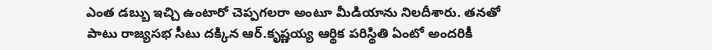ఎంత డ‌బ్బు ఇచ్చి ఉంటారో చెప్పగలరా అంటూ మీడియాను నిలదీశారు. త‌న‌తో పాటు రాజ్యస‌భ సీటు ద‌క్కిన ఆర్.కృష్ణయ్య ఆర్థిక ప‌రిస్థితి ఏంటో అంద‌రికీ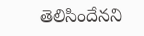తెలిసిందేన‌ని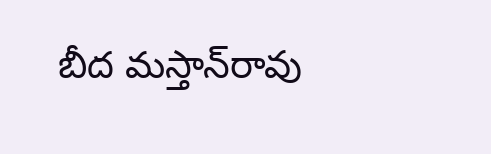బీద మస్తాన్‌రావు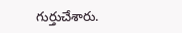గుర్తుచేశారు.